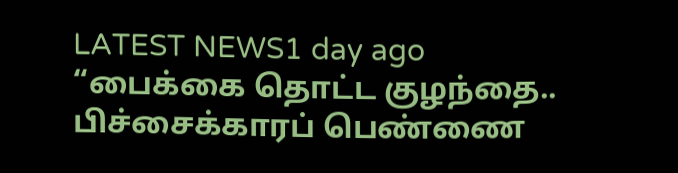LATEST NEWS1 day ago
“பைக்கை தொட்ட குழந்தை.. பிச்சைக்காரப் பெண்ணை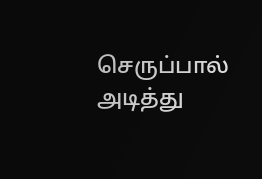செருப்பால் அடித்து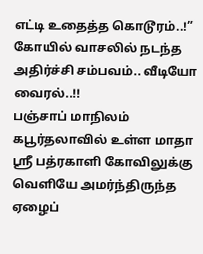எட்டி உதைத்த கொடூரம்..!” கோயில் வாசலில் நடந்த அதிர்ச்சி சம்பவம்.. வீடியோ வைரல்..!!
பஞ்சாப் மாநிலம் கபூர்தலாவில் உள்ள மாதா ஸ்ரீ பத்ரகாளி கோவிலுக்கு வெளியே அமர்ந்திருந்த ஏழைப்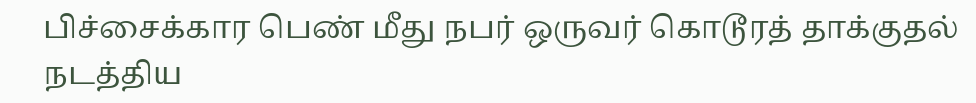பிச்சைக்கார பெண் மீது நபர் ஒருவர் கொடூரத் தாக்குதல் நடத்திய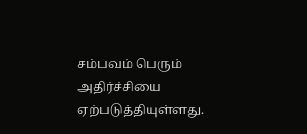சம்பவம் பெரும் அதிர்ச்சியை ஏற்படுத்தியுள்ளது.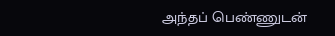அந்தப் பெண்ணுடன்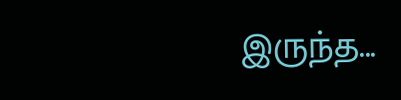இருந்த...